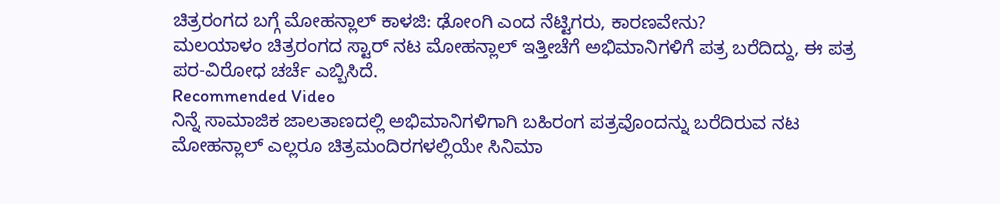ಚಿತ್ರರಂಗದ ಬಗ್ಗೆ ಮೋಹನ್ಲಾಲ್ ಕಾಳಜಿ: ಢೋಂಗಿ ಎಂದ ನೆಟ್ಟಿಗರು, ಕಾರಣವೇನು?
ಮಲಯಾಳಂ ಚಿತ್ರರಂಗದ ಸ್ಟಾರ್ ನಟ ಮೋಹನ್ಲಾಲ್ ಇತ್ತೀಚೆಗೆ ಅಭಿಮಾನಿಗಳಿಗೆ ಪತ್ರ ಬರೆದಿದ್ದು, ಈ ಪತ್ರ ಪರ-ವಿರೋಧ ಚರ್ಚೆ ಎಬ್ಬಿಸಿದೆ.
Recommended Video
ನಿನ್ನೆ ಸಾಮಾಜಿಕ ಜಾಲತಾಣದಲ್ಲಿ ಅಭಿಮಾನಿಗಳಿಗಾಗಿ ಬಹಿರಂಗ ಪತ್ರವೊಂದನ್ನು ಬರೆದಿರುವ ನಟ ಮೋಹನ್ಲಾಲ್ ಎಲ್ಲರೂ ಚಿತ್ರಮಂದಿರಗಳಲ್ಲಿಯೇ ಸಿನಿಮಾ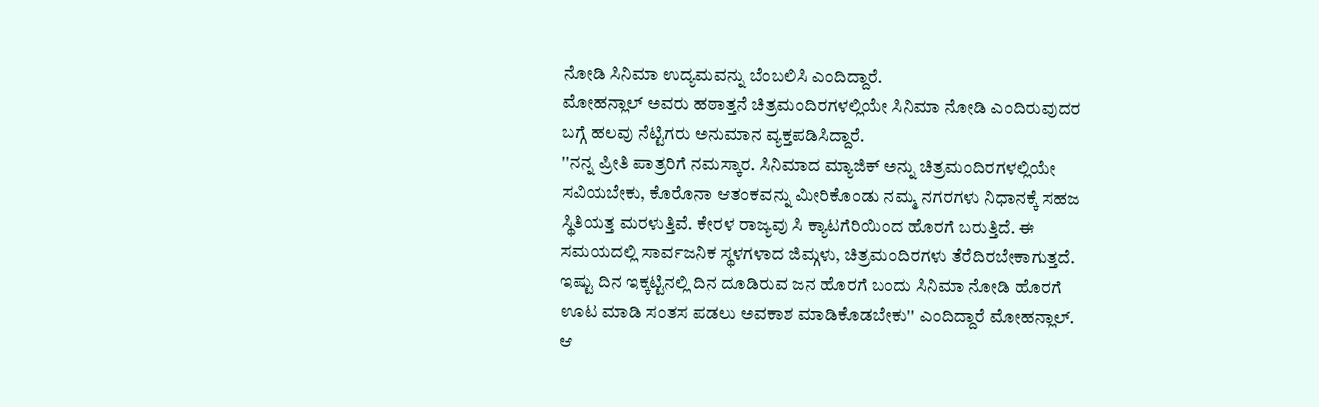ನೋಡಿ ಸಿನಿಮಾ ಉದ್ಯಮವನ್ನು ಬೆಂಬಲಿಸಿ ಎಂದಿದ್ದಾರೆ.
ಮೋಹನ್ಲಾಲ್ ಅವರು ಹಠಾತ್ತನೆ ಚಿತ್ರಮಂದಿರಗಳಲ್ಲಿಯೇ ಸಿನಿಮಾ ನೋಡಿ ಎಂದಿರುವುದರ ಬಗ್ಗೆ ಹಲವು ನೆಟ್ಟಿಗರು ಅನುಮಾನ ವ್ಯಕ್ತಪಡಿಸಿದ್ದಾರೆ.
''ನನ್ನ ಪ್ರೀತಿ ಪಾತ್ರರಿಗೆ ನಮಸ್ಕಾರ. ಸಿನಿಮಾದ ಮ್ಯಾಜಿಕ್ ಅನ್ನು ಚಿತ್ರಮಂದಿರಗಳಲ್ಲಿಯೇ ಸವಿಯಬೇಕು, ಕೊರೊನಾ ಆತಂಕವನ್ನು ಮೀರಿಕೊಂಡು ನಮ್ಮ ನಗರಗಳು ನಿಧಾನಕ್ಕೆ ಸಹಜ ಸ್ಥಿತಿಯತ್ತ ಮರಳುತ್ತಿವೆ. ಕೇರಳ ರಾಜ್ಯವು ಸಿ ಕ್ಯಾಟಗೆರಿಯಿಂದ ಹೊರಗೆ ಬರುತ್ತಿದೆ. ಈ ಸಮಯದಲ್ಲಿ ಸಾರ್ವಜನಿಕ ಸ್ಥಳಗಳಾದ ಜಿಮ್ಗಳು, ಚಿತ್ರಮಂದಿರಗಳು ತೆರೆದಿರಬೇಕಾಗುತ್ತದೆ. ಇಷ್ಟು ದಿನ ಇಕ್ಕಟ್ಟಿನಲ್ಲಿ ದಿನ ದೂಡಿರುವ ಜನ ಹೊರಗೆ ಬಂದು ಸಿನಿಮಾ ನೋಡಿ ಹೊರಗೆ ಊಟ ಮಾಡಿ ಸಂತಸ ಪಡಲು ಅವಕಾಶ ಮಾಡಿಕೊಡಬೇಕು'' ಎಂದಿದ್ದಾರೆ ಮೋಹನ್ಲಾಲ್. ಆ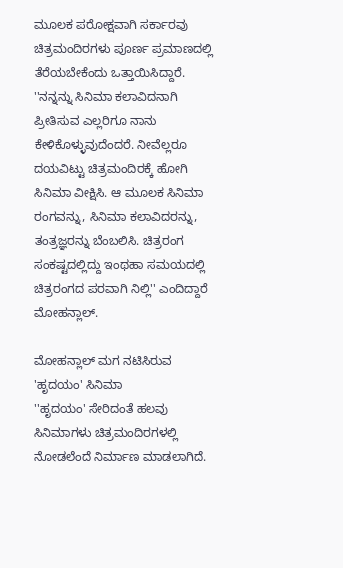ಮೂಲಕ ಪರೋಕ್ಷವಾಗಿ ಸರ್ಕಾರವು ಚಿತ್ರಮಂದಿರಗಳು ಪೂರ್ಣ ಪ್ರಮಾಣದಲ್ಲಿ ತೆರೆಯಬೇಕೆಂದು ಒತ್ತಾಯಿಸಿದ್ದಾರೆ.
''ನನ್ನನ್ನು ಸಿನಿಮಾ ಕಲಾವಿದನಾಗಿ ಪ್ರೀತಿಸುವ ಎಲ್ಲರಿಗೂ ನಾನು ಕೇಳಿಕೊಳ್ಳುವುದೆಂದರೆ. ನೀವೆಲ್ಲರೂ ದಯವಿಟ್ಟು ಚಿತ್ರಮಂದಿರಕ್ಕೆ ಹೋಗಿ ಸಿನಿಮಾ ವೀಕ್ಷಿಸಿ. ಆ ಮೂಲಕ ಸಿನಿಮಾ ರಂಗವನ್ನು, ಸಿನಿಮಾ ಕಲಾವಿದರನ್ನು, ತಂತ್ರಜ್ಞರನ್ನು ಬೆಂಬಲಿಸಿ. ಚಿತ್ರರಂಗ ಸಂಕಷ್ಟದಲ್ಲಿದ್ದು ಇಂಥಹಾ ಸಮಯದಲ್ಲಿ ಚಿತ್ರರಂಗದ ಪರವಾಗಿ ನಿಲ್ಲಿ'' ಎಂದಿದ್ದಾರೆ ಮೋಹನ್ಲಾಲ್.

ಮೋಹನ್ಲಾಲ್ ಮಗ ನಟಿಸಿರುವ 'ಹೃದಯಂ' ಸಿನಿಮಾ
''ಹೃದಯಂ' ಸೇರಿದಂತೆ ಹಲವು ಸಿನಿಮಾಗಳು ಚಿತ್ರಮಂದಿರಗಳಲ್ಲಿ ನೋಡಲೆಂದೆ ನಿರ್ಮಾಣ ಮಾಡಲಾಗಿದೆ.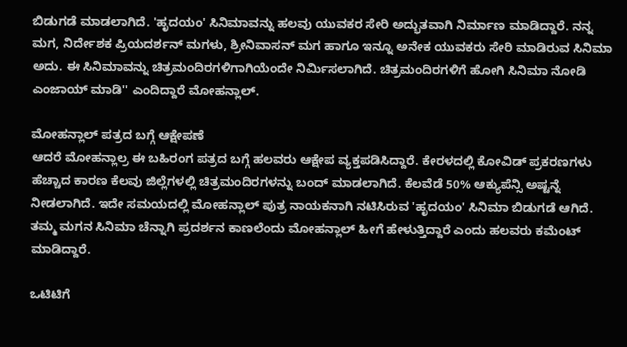ಬಿಡುಗಡೆ ಮಾಡಲಾಗಿದೆ. 'ಹೃದಯಂ' ಸಿನಿಮಾವನ್ನು ಹಲವು ಯುವಕರ ಸೇರಿ ಅದ್ಭುತವಾಗಿ ನಿರ್ಮಾಣ ಮಾಡಿದ್ದಾರೆ. ನನ್ನ ಮಗ, ನಿರ್ದೇಶಕ ಪ್ರಿಯದರ್ಶನ್ ಮಗಳು, ಶ್ರೀನಿವಾಸನ್ ಮಗ ಹಾಗೂ ಇನ್ನೂ ಅನೇಕ ಯುವಕರು ಸೇರಿ ಮಾಡಿರುವ ಸಿನಿಮಾ ಅದು. ಈ ಸಿನಿಮಾವನ್ನು ಚಿತ್ರಮಂದಿರಗಳಿಗಾಗಿಯೆಂದೇ ನಿರ್ಮಿಸಲಾಗಿದೆ. ಚಿತ್ರಮಂದಿರಗಳಿಗೆ ಹೋಗಿ ಸಿನಿಮಾ ನೋಡಿ ಎಂಜಾಯ್ ಮಾಡಿ'' ಎಂದಿದ್ದಾರೆ ಮೋಹನ್ಲಾಲ್.

ಮೋಹನ್ಲಾಲ್ ಪತ್ರದ ಬಗ್ಗೆ ಆಕ್ಷೇಪಣೆ
ಆದರೆ ಮೋಹನ್ಲಾಲ್ರ ಈ ಬಹಿರಂಗ ಪತ್ರದ ಬಗ್ಗೆ ಹಲವರು ಆಕ್ಷೇಪ ವ್ಯಕ್ತಪಡಿಸಿದ್ದಾರೆ. ಕೇರಳದಲ್ಲಿ ಕೋವಿಡ್ ಪ್ರಕರಣಗಳು ಹೆಚ್ಚಾದ ಕಾರಣ ಕೆಲವು ಜಿಲ್ಲೆಗಳಲ್ಲಿ ಚಿತ್ರಮಂದಿರಗಳನ್ನು ಬಂದ್ ಮಾಡಲಾಗಿದೆ. ಕೆಲವೆಡೆ 50% ಆಕ್ಯುಪೆನ್ಸಿ ಅಷ್ಟನ್ನೆ ನೀಡಲಾಗಿದೆ. ಇದೇ ಸಮಯದಲ್ಲಿ ಮೋಹನ್ಲಾಲ್ ಪುತ್ರ ನಾಯಕನಾಗಿ ನಟಿಸಿರುವ 'ಹೃದಯಂ' ಸಿನಿಮಾ ಬಿಡುಗಡೆ ಆಗಿದೆ. ತಮ್ಮ ಮಗನ ಸಿನಿಮಾ ಚೆನ್ನಾಗಿ ಪ್ರದರ್ಶನ ಕಾಣಲೆಂದು ಮೋಹನ್ಲಾಲ್ ಹೀಗೆ ಹೇಳುತ್ತಿದ್ದಾರೆ ಎಂದು ಹಲವರು ಕಮೆಂಟ್ ಮಾಡಿದ್ದಾರೆ.

ಒಟಿಟಿಗೆ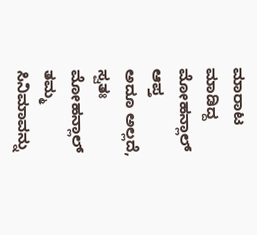ಮಾರಾಟ ಮಾಡಿದ್ದ ಮೋಹನ್ಲಾಲ್ ಆಪ್ತ
ಅದೂ ಅಲ್ಲದೆ, ಸ್ವತಃ ಮೋಹನ್ಲಾಲ್ ತಮ್ಮ ಸಿನಿಮಾವನ್ನು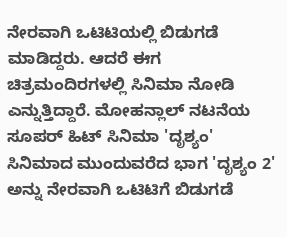ನೇರವಾಗಿ ಒಟಿಟಿಯಲ್ಲಿ ಬಿಡುಗಡೆ ಮಾಡಿದ್ದರು. ಆದರೆ ಈಗ ಚಿತ್ರಮಂದಿರಗಳಲ್ಲಿ ಸಿನಿಮಾ ನೋಡಿ ಎನ್ನುತ್ತಿದ್ದಾರೆ. ಮೋಹನ್ಲಾಲ್ ನಟನೆಯ ಸೂಪರ್ ಹಿಟ್ ಸಿನಿಮಾ 'ದೃಶ್ಯಂ' ಸಿನಿಮಾದ ಮುಂದುವರೆದ ಭಾಗ 'ದೃಶ್ಯಂ 2' ಅನ್ನು ನೇರವಾಗಿ ಒಟಿಟಿಗೆ ಬಿಡುಗಡೆ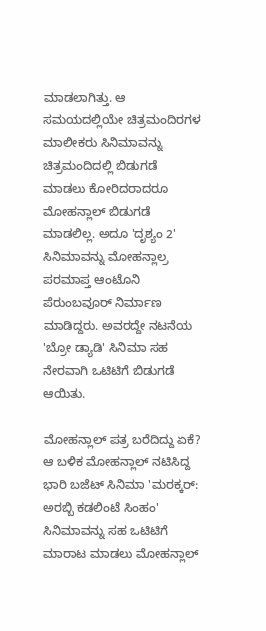ಮಾಡಲಾಗಿತ್ತು. ಆ ಸಮಯದಲ್ಲಿಯೇ ಚಿತ್ರಮಂದಿರಗಳ ಮಾಲೀಕರು ಸಿನಿಮಾವನ್ನು ಚಿತ್ರಮಂದಿದಲ್ಲಿ ಬಿಡುಗಡೆ ಮಾಡಲು ಕೋರಿದರಾದರೂ ಮೋಹನ್ಲಾಲ್ ಬಿಡುಗಡೆ ಮಾಡಲಿಲ್ಲ. ಅದೂ 'ದೃಶ್ಯಂ 2' ಸಿನಿಮಾವನ್ನು ಮೋಹನ್ಲಾಲ್ರ ಪರಮಾಪ್ತ ಆಂಟೊನಿ ಪೆರುಂಬವೂರ್ ನಿರ್ಮಾಣ ಮಾಡಿದ್ದರು. ಅವರದ್ದೇ ನಟನೆಯ 'ಬ್ರೋ ಡ್ಯಾಡಿ' ಸಿನಿಮಾ ಸಹ ನೇರವಾಗಿ ಒಟಿಟಿಗೆ ಬಿಡುಗಡೆ ಆಯಿತು.

ಮೋಹನ್ಲಾಲ್ ಪತ್ರ ಬರೆದಿದ್ದು ಏಕೆ?
ಆ ಬಳಿಕ ಮೋಹನ್ಲಾಲ್ ನಟಿಸಿದ್ದ ಭಾರಿ ಬಜೆಟ್ ಸಿನಿಮಾ 'ಮರಕ್ಕರ್: ಅರಬ್ಬಿ ಕಡಲಿಂಟೆ ಸಿಂಹಂ' ಸಿನಿಮಾವನ್ನು ಸಹ ಒಟಿಟಿಗೆ ಮಾರಾಟ ಮಾಡಲು ಮೋಹನ್ಲಾಲ್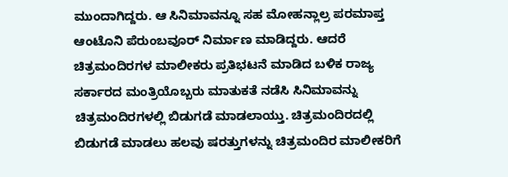ಮುಂದಾಗಿದ್ದರು. ಆ ಸಿನಿಮಾವನ್ನೂ ಸಹ ಮೋಹನ್ಲಾಲ್ರ ಪರಮಾಪ್ತ ಆಂಟೊನಿ ಪೆರುಂಬವೂರ್ ನಿರ್ಮಾಣ ಮಾಡಿದ್ದರು. ಆದರೆ ಚಿತ್ರಮಂದಿರಗಳ ಮಾಲೀಕರು ಪ್ರತಿಭಟನೆ ಮಾಡಿದ ಬಳಿಕ ರಾಜ್ಯ ಸರ್ಕಾರದ ಮಂತ್ರಿಯೊಬ್ಬರು ಮಾತುಕತೆ ನಡೆಸಿ ಸಿನಿಮಾವನ್ನು ಚಿತ್ರಮಂದಿರಗಳಲ್ಲಿ ಬಿಡುಗಡೆ ಮಾಡಲಾಯ್ತು. ಚಿತ್ರಮಂದಿರದಲ್ಲಿ ಬಿಡುಗಡೆ ಮಾಡಲು ಹಲವು ಷರತ್ತುಗಳನ್ನು ಚಿತ್ರಮಂದಿರ ಮಾಲೀಕರಿಗೆ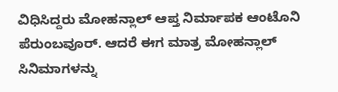ವಿಧಿಸಿದ್ದರು ಮೋಹನ್ಲಾಲ್ ಆಪ್ತ ನಿರ್ಮಾಪಕ ಆಂಟೊನಿ ಪೆರುಂಬವೂರ್. ಆದರೆ ಈಗ ಮಾತ್ರ ಮೋಹನ್ಲಾಲ್ ಸಿನಿಮಾಗಳನ್ನು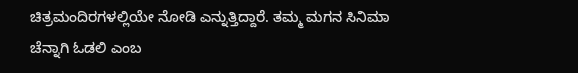ಚಿತ್ರಮಂದಿರಗಳಲ್ಲಿಯೇ ನೋಡಿ ಎನ್ನುತ್ತಿದ್ದಾರೆ. ತಮ್ಮ ಮಗನ ಸಿನಿಮಾ ಚೆನ್ನಾಗಿ ಓಡಲಿ ಎಂಬ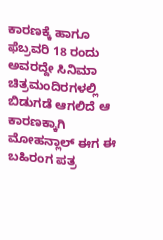ಕಾರಣಕ್ಕೆ ಹಾಗೂ ಫೆಬ್ರವರಿ 18 ರಂದು ಅವರದ್ದೇ ಸಿನಿಮಾ ಚಿತ್ರಮಂದಿರಗಳಲ್ಲಿ ಬಿಡುಗಡೆ ಆಗಲಿದೆ ಆ ಕಾರಣಕ್ಕಾಗಿ ಮೋಹನ್ಲಾಲ್ ಈಗ ಈ ಬಹಿರಂಗ ಪತ್ರ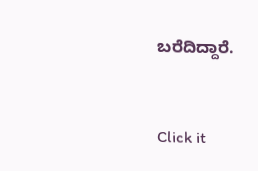ಬರೆದಿದ್ದಾರೆ.


Click it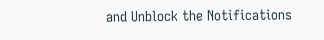and Unblock the Notifications